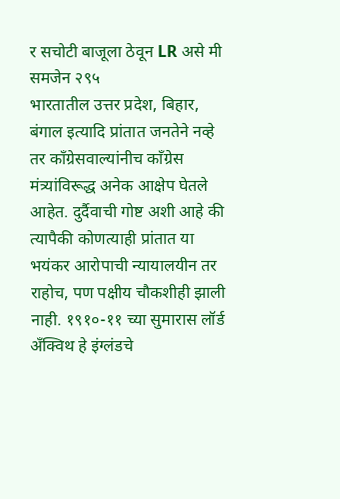र सचोटी बाजूला ठेवून LR असे मी समजेन २९५
भारतातील उत्तर प्रदेश, बिहार, बंगाल इत्यादि प्रांतात जनतेने नव्हे तर काँग्रेसवाल्यांनीच काँग्रेस मंत्र्यांविरूद्ध अनेक आक्षेप घेतले आहेत. दुर्दैवाची गोष्ट अशी आहे की त्यापैकी कोणत्याही प्रांतात या भयंकर आरोपाची न्यायालयीन तर राहोच, पण पक्षीय चौकशीही झाली नाही. १९१०-११ च्या सुमारास लॉर्ड अँक्विथ हे इंग्लंडचे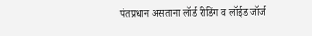पंतप्रधान असताना लॉर्ड रीडिंग व लॉईड जॉर्ज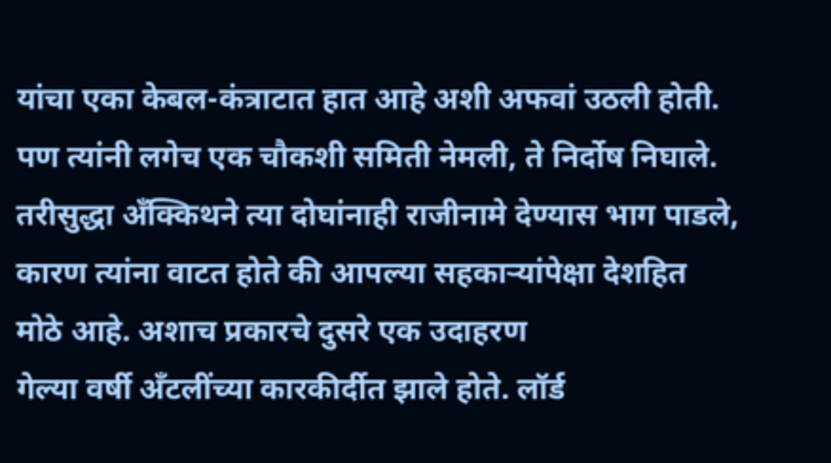यांचा एका केबल-कंत्राटात हात आहे अशी अफवां उठली होती. पण त्यांनी लगेच एक चौकशी समिती नेमली, ते निर्दोष निघाले. तरीसुद्धा अँक्किथने त्या दोघांनाही राजीनामे देण्यास भाग पाडले, कारण त्यांना वाटत होते की आपल्या सहकाऱ्यांपेक्षा देशहित मोठे आहे. अशाच प्रकारचे दुसरे एक उदाहरण
गेल्या वर्षी अँटलींच्या कारकीर्दीत झाले होते. लॉर्ड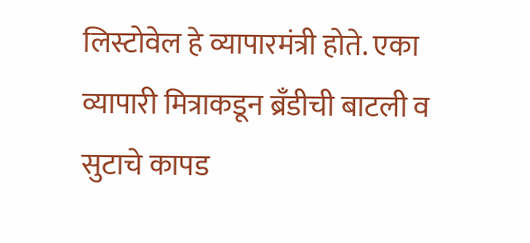लिस्टोवेल हे व्यापारमंत्री होते. एका व्यापारी मित्राकडून ब्रँडीची बाटली व सुटाचे कापड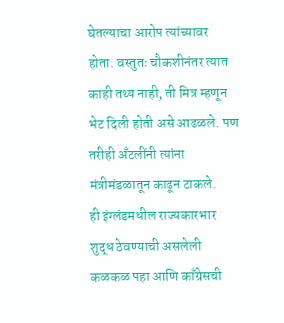घेतल्याचा आरोप त्यांच्यावर होता. वस्तुतः चौकशीनंतर त्यात काही तथ्य नाही, ती मित्र म्हणून भेट दिली होती असे आढळले. पण तरीही अँटलींनी त्यांना
मंत्रीमंडळातून काढून टाकले.
ही इंग्लंडमधील राज्यकारभार शुद्ध ठेवण्याची असलेली कळकळ पहा आणि काँग्रेसची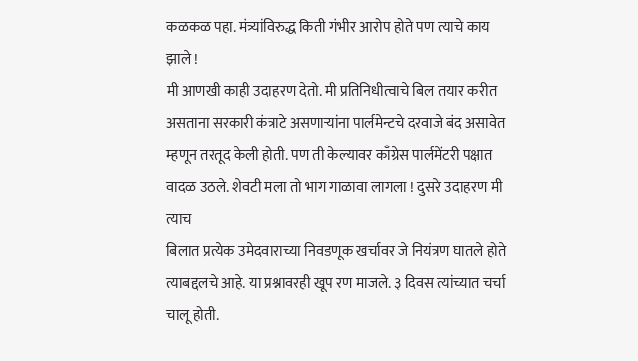कळकळ पहा. मंत्र्यांविरुद्ध किती गंभीर आरोप होते पण त्याचे काय
झाले !
मी आणखी काही उदाहरण देतो. मी प्रतिनिधीत्वाचे बिल तयार करीत असताना सरकारी कंत्राटे असणाऱ्यांना पार्लमेन्टचे दरवाजे बंद असावेत म्हणून तरतूद केली होती. पण ती केल्यावर काँग्रेस पार्लमेंटरी पक्षात वादळ उठले. शेवटी मला तो भाग गाळावा लागला ! दुसरे उदाहरण मी त्याच
बिलात प्रत्येक उमेदवाराच्या निवडणूक खर्चावर जे नियंत्रण घातले होते
त्याबद्दलचे आहे. या प्रश्नावरही खूप रण माजले. ३ दिवस त्यांच्यात चर्चा
चालू होती.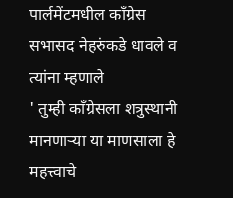पार्लमेंटमधील काँग्रेस सभासद नेहरुंकडे धावले व त्यांना म्हणाले
' तुम्ही काँग्रेसला शत्रुस्थानी मानणाऱ्या या माणसाला हे महत्त्वाचे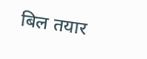बिल तयार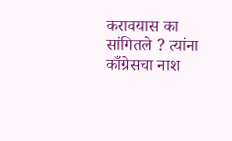करावयास का सांगितले ? त्यांना काँग्रेसचा नाश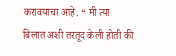करावयाचा आहे. “ मी त्या
बिलात अशी तरतूद केली होती की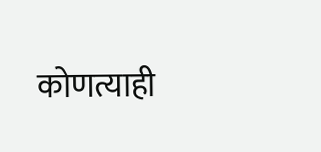कोणत्याही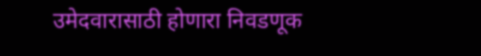उमेदवारासाठी होणारा निवडणूक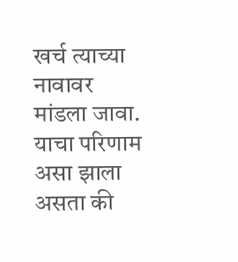खर्च त्याच्या नावावर मांडला जावा. याचा परिणाम असा झाला असता की